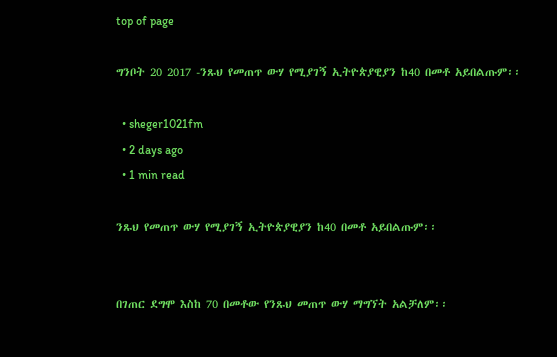top of page

ግንቦት 20 2017 -ንጹህ የመጠጥ ውሃ የሚያገኝ ኢትዮጵያዊያን ከ40 በመቶ አይበልጡም፡፡

  • sheger1021fm
  • 2 days ago
  • 1 min read

ንጹህ የመጠጥ ውሃ የሚያገኝ ኢትዮጵያዊያን ከ40 በመቶ አይበልጡም፡፡


በገጠር ደግሞ እስከ 70 በመቶው የንጹህ መጠጥ ውሃ ማግኘት አልቻለም፡፡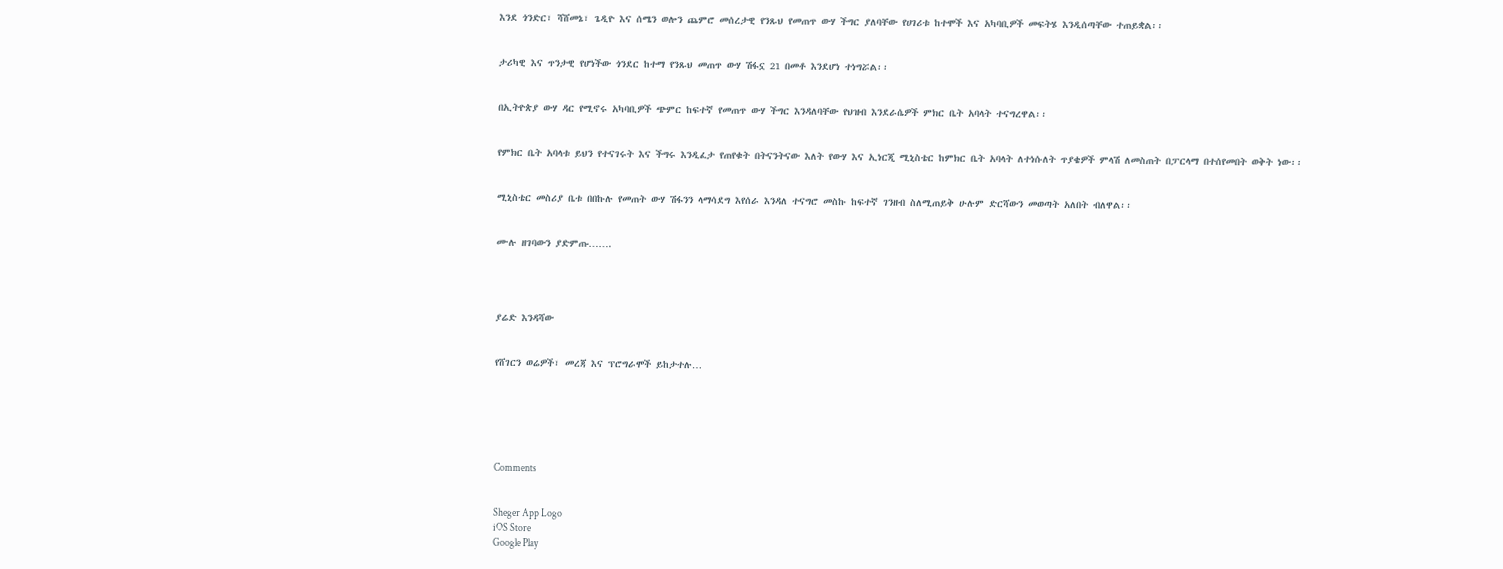እንደ ጎንድር፣ ሻሸመኔ፣ ጌዲዮ እና ሰሜን ወሎን ጨምሮ መሰረታዊ የንጹህ የመጠጥ ውሃ ችግር ያለባቸው የሀገሪቱ ከተሞች እና አካባቢዎች መፍትሄ እንዲሰጣቸው ተጠይቋል፡፡


ታሪካዊ እና ጥንታዊ የሆነችው ጎንደር ከተማ የንጹህ መጠጥ ውሃ ሽፋኗ 21 በመቶ እንደሆነ ተነግሯል፡፡


በኢትዮጵያ ውሃ ዳር የሚኖሩ አካባቢዎች ጭምር ከፍተኛ የመጠጥ ውሃ ችግር እንዳለባቸው የህዝብ እንደራሴዎች ምክር ቤት አባላት ተናግረዋል፡፡


የምክር ቤት አባላቱ ይህን የተናገሩት እና ችግሩ እንዲፈታ የጠየቁት በትናንትናው እለት የውሃ እና ኢነርጂ ሚኒስቴር ከምክር ቤት አባላት ለተነሱለት ጥያቄዎች ምላሽ ለመስጠት በፓርላማ በተሰየመበት ወቅት ነው፡፡


ሚኒስቴር መስሪያ ቤቱ በበኩሉ የመጠት ውሃ ሽፋንን ላማሳደግ እየሰራ እንዳለ ተናግሮ መስኩ ከፍተኛ ገንዘብ ስለሚጠይቅ ሁሉም ድርሻውን መወጣት አለበት ብለዋል፡፡


ሙሉ ዘገባውን ያድምጡ…….




ያሬድ እንዳሻው


የሸገርን ወሬዎች፣ መረጃ እና ፕሮግራሞች ይከታተሉ…






Comments


Sheger App Logo
iOS Store
Google Play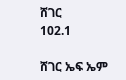ሸገር
102.1

ሸገር ኤፍ ኤም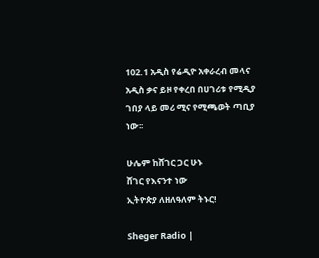102.1 አዲስ የሬዲዮ አቀራረብ መላና አዲስ ቃና ይዞ የቀረበ በሀገሪቱ የሚዲያ ገበያ ላይ መሪ ሚና የሚጫወት ጣቢያ ነው፡፡

ሁሌም ከሸገር ጋር ሁኑ
ሸገር የእናንተ ነው
ኢትዮጵያ ለዘለዓለም ትኑር!

Sheger Radio |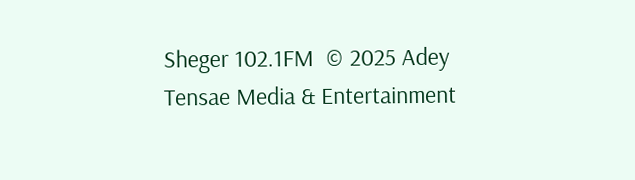Sheger 102.1FM  © 2025 Adey Tensae Media & Entertainment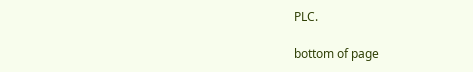PLC.

bottom of page